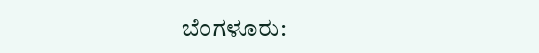ಬೆಂಗಳೂರು: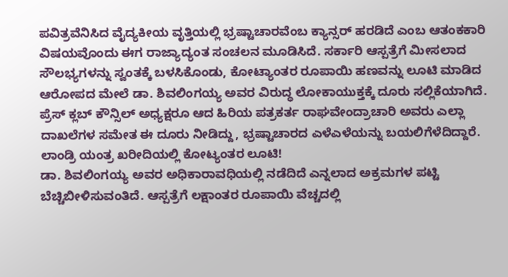ಪವಿತ್ರವೆನಿಸಿದ ವೈದ್ಯಕೀಯ ವೃತ್ತಿಯಲ್ಲಿ ಭ್ರಷ್ಟಾಚಾರವೆಂಬ ಕ್ಯಾನ್ಸರ್ ಹರಡಿದೆ ಎಂಬ ಆತಂಕಕಾರಿ ವಿಷಯವೊಂದು ಈಗ ರಾಜ್ಯಾದ್ಯಂತ ಸಂಚಲನ ಮೂಡಿಸಿದೆ. ಸರ್ಕಾರಿ ಆಸ್ಪತ್ರೆಗೆ ಮೀಸಲಾದ ಸೌಲಭ್ಯಗಳನ್ನು ಸ್ವಂತಕ್ಕೆ ಬಳಸಿಕೊಂಡು, ಕೋಟ್ಯಾಂತರ ರೂಪಾಯಿ ಹಣವನ್ನು ಲೂಟಿ ಮಾಡಿದ ಆರೋಪದ ಮೇಲೆ ಡಾ. ಶಿವಲಿಂಗಯ್ಯ ಅವರ ವಿರುದ್ಧ ಲೋಕಾಯುಕ್ತಕ್ಕೆ ದೂರು ಸಲ್ಲಿಕೆಯಾಗಿದೆ.
ಪ್ರೆಸ್ ಕ್ಲಬ್ ಕೌನ್ಸಿಲ್ ಅಧ್ಯಕ್ಷರೂ ಆದ ಹಿರಿಯ ಪತ್ರಕರ್ತ ರಾಘವೇಂದ್ರಾಚಾರಿ ಅವರು ಎಲ್ಲಾ ದಾಖಲೆಗಳ ಸಮೇತ ಈ ದೂರು ನೀಡಿದ್ದು, ಭ್ರಷ್ಟಾಚಾರದ ಎಳೆಎಳೆಯನ್ನು ಬಯಲಿಗೆಳೆದಿದ್ದಾರೆ.
ಲಾಂಡ್ರಿ ಯಂತ್ರ ಖರೀದಿಯಲ್ಲಿ ಕೋಟ್ಯಂತರ ಲೂಟಿ!
ಡಾ. ಶಿವಲಿಂಗಯ್ಯ ಅವರ ಅಧಿಕಾರಾವಧಿಯಲ್ಲಿ ನಡೆದಿದೆ ಎನ್ನಲಾದ ಅಕ್ರಮಗಳ ಪಟ್ಟಿ ಬೆಚ್ಚಿಬೀಳಿಸುವಂತಿದೆ. ಆಸ್ಪತ್ರೆಗೆ ಲಕ್ಷಾಂತರ ರೂಪಾಯಿ ವೆಚ್ಚದಲ್ಲಿ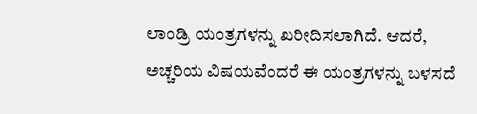ಲಾಂಡ್ರಿ ಯಂತ್ರಗಳನ್ನು ಖರೀದಿಸಲಾಗಿದೆ. ಆದರೆ, ಅಚ್ಚರಿಯ ವಿಷಯವೆಂದರೆ ಈ ಯಂತ್ರಗಳನ್ನು ಬಳಸದೆ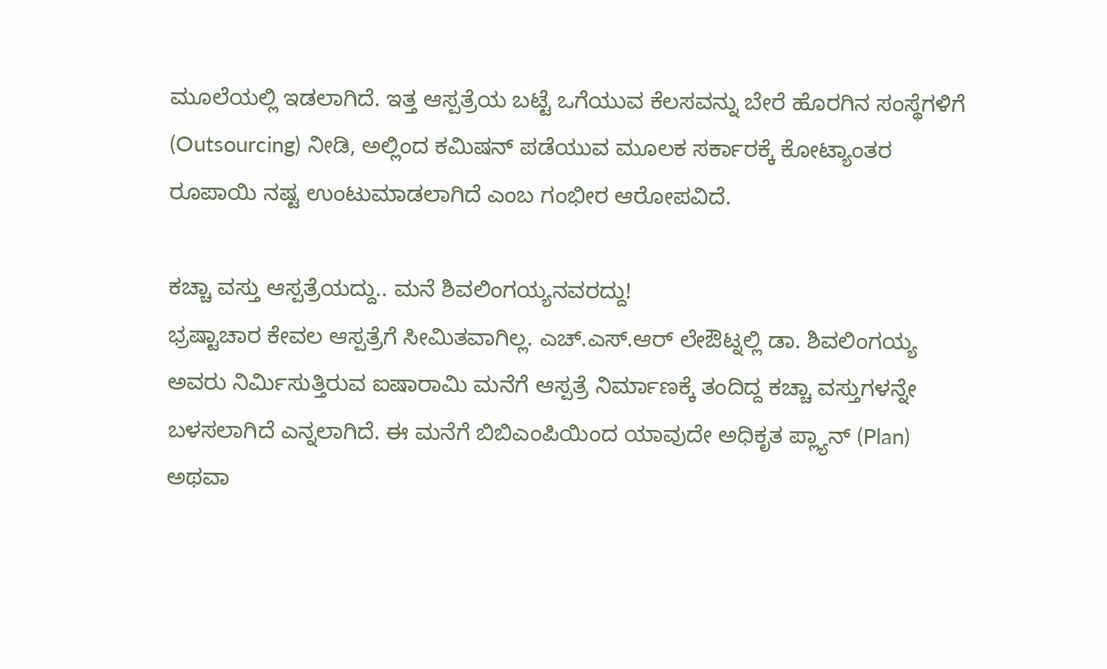ಮೂಲೆಯಲ್ಲಿ ಇಡಲಾಗಿದೆ. ಇತ್ತ ಆಸ್ಪತ್ರೆಯ ಬಟ್ಟೆ ಒಗೆಯುವ ಕೆಲಸವನ್ನು ಬೇರೆ ಹೊರಗಿನ ಸಂಸ್ಥೆಗಳಿಗೆ (Outsourcing) ನೀಡಿ, ಅಲ್ಲಿಂದ ಕಮಿಷನ್ ಪಡೆಯುವ ಮೂಲಕ ಸರ್ಕಾರಕ್ಕೆ ಕೋಟ್ಯಾಂತರ ರೂಪಾಯಿ ನಷ್ಟ ಉಂಟುಮಾಡಲಾಗಿದೆ ಎಂಬ ಗಂಭೀರ ಆರೋಪವಿದೆ.

ಕಚ್ಚಾ ವಸ್ತು ಆಸ್ಪತ್ರೆಯದ್ದು.. ಮನೆ ಶಿವಲಿಂಗಯ್ಯನವರದ್ದು!
ಭ್ರಷ್ಟಾಚಾರ ಕೇವಲ ಆಸ್ಪತ್ರೆಗೆ ಸೀಮಿತವಾಗಿಲ್ಲ. ಎಚ್.ಎಸ್.ಆರ್ ಲೇಔಟ್ನಲ್ಲಿ ಡಾ. ಶಿವಲಿಂಗಯ್ಯ ಅವರು ನಿರ್ಮಿಸುತ್ತಿರುವ ಐಷಾರಾಮಿ ಮನೆಗೆ ಆಸ್ಪತ್ರೆ ನಿರ್ಮಾಣಕ್ಕೆ ತಂದಿದ್ದ ಕಚ್ಚಾ ವಸ್ತುಗಳನ್ನೇ ಬಳಸಲಾಗಿದೆ ಎನ್ನಲಾಗಿದೆ. ಈ ಮನೆಗೆ ಬಿಬಿಎಂಪಿಯಿಂದ ಯಾವುದೇ ಅಧಿಕೃತ ಪ್ಲ್ಯಾನ್ (Plan) ಅಥವಾ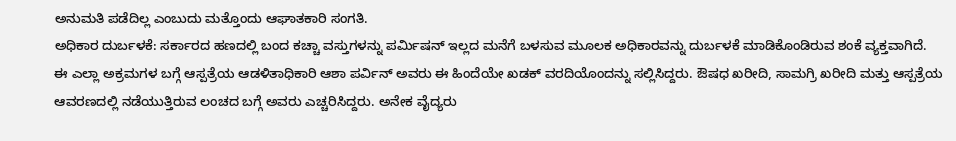ಅನುಮತಿ ಪಡೆದಿಲ್ಲ ಎಂಬುದು ಮತ್ತೊಂದು ಆಘಾತಕಾರಿ ಸಂಗತಿ.
ಅಧಿಕಾರ ದುರ್ಬಳಕೆ: ಸರ್ಕಾರದ ಹಣದಲ್ಲಿ ಬಂದ ಕಚ್ಚಾ ವಸ್ತುಗಳನ್ನು ಪರ್ಮಿಷನ್ ಇಲ್ಲದ ಮನೆಗೆ ಬಳಸುವ ಮೂಲಕ ಅಧಿಕಾರವನ್ನು ದುರ್ಬಳಕೆ ಮಾಡಿಕೊಂಡಿರುವ ಶಂಕೆ ವ್ಯಕ್ತವಾಗಿದೆ.
ಈ ಎಲ್ಲಾ ಅಕ್ರಮಗಳ ಬಗ್ಗೆ ಆಸ್ಪತ್ರೆಯ ಆಡಳಿತಾಧಿಕಾರಿ ಆಶಾ ಪರ್ವಿನ್ ಅವರು ಈ ಹಿಂದೆಯೇ ಖಡಕ್ ವರದಿಯೊಂದನ್ನು ಸಲ್ಲಿಸಿದ್ದರು. ಔಷಧ ಖರೀದಿ, ಸಾಮಗ್ರಿ ಖರೀದಿ ಮತ್ತು ಆಸ್ಪತ್ರೆಯ ಆವರಣದಲ್ಲಿ ನಡೆಯುತ್ತಿರುವ ಲಂಚದ ಬಗ್ಗೆ ಅವರು ಎಚ್ಚರಿಸಿದ್ದರು. ಅನೇಕ ವೈದ್ಯರು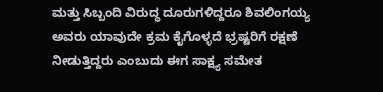ಮತ್ತು ಸಿಬ್ಬಂದಿ ವಿರುದ್ಧ ದೂರುಗಳಿದ್ದರೂ ಶಿವಲಿಂಗಯ್ಯ ಅವರು ಯಾವುದೇ ಕ್ರಮ ಕೈಗೊಳ್ಳದೆ ಭ್ರಷ್ಟರಿಗೆ ರಕ್ಷಣೆ ನೀಡುತ್ತಿದ್ದರು ಎಂಬುದು ಈಗ ಸಾಕ್ಷ್ಯ ಸಮೇತ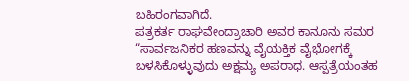ಬಹಿರಂಗವಾಗಿದೆ.
ಪತ್ರಕರ್ತ ರಾಘವೇಂದ್ರಾಚಾರಿ ಅವರ ಕಾನೂನು ಸಮರ
“ಸಾರ್ವಜನಿಕರ ಹಣವನ್ನು ವೈಯಕ್ತಿಕ ವೈಭೋಗಕ್ಕೆ ಬಳಸಿಕೊಳ್ಳುವುದು ಅಕ್ಷಮ್ಯ ಅಪರಾಧ. ಆಸ್ಪತ್ರೆಯಂತಹ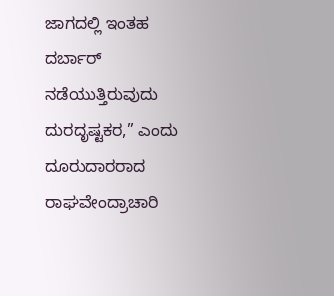ಜಾಗದಲ್ಲಿ ಇಂತಹ ದರ್ಬಾರ್ ನಡೆಯುತ್ತಿರುವುದು ದುರದೃಷ್ಟಕರ,” ಎಂದು ದೂರುದಾರರಾದ ರಾಘವೇಂದ್ರಾಚಾರಿ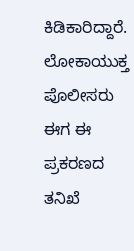ಕಿಡಿಕಾರಿದ್ದಾರೆ. ಲೋಕಾಯುಕ್ತ ಪೊಲೀಸರು ಈಗ ಈ ಪ್ರಕರಣದ ತನಿಖೆ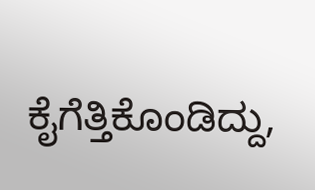ಕೈಗೆತ್ತಿಕೊಂಡಿದ್ದು,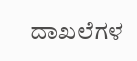ದಾಖಲೆಗಳ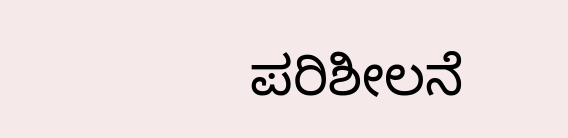ಪರಿಶೀಲನೆ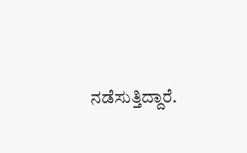ನಡೆಸುತ್ತಿದ್ದಾರೆ.